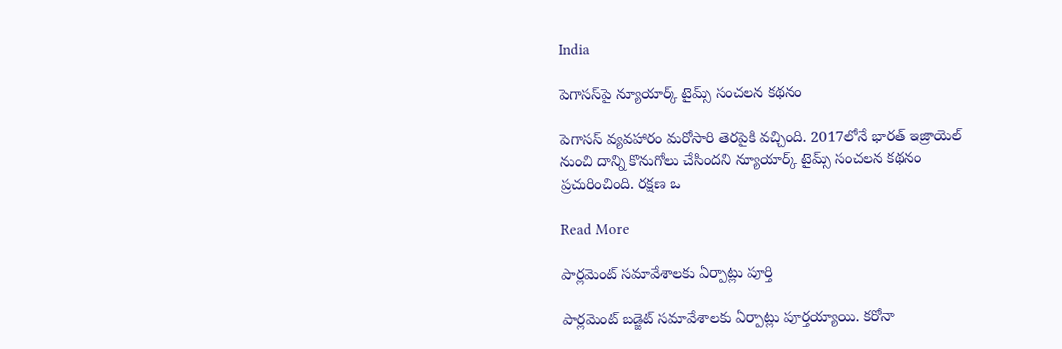India

పెగాసస్‌పై న్యూయార్క్ టైమ్స్ సంచలన కథనం

పెగాసస్ వ్యవహారం మరోసారి తెరపైకి వచ్చింది. 2017లోనే భారత్ ఇజ్రాయెల్ నుంచి దాన్ని కొనుగోలు చేసిందని న్యూయార్క్ టైమ్స్ సంచలన కథనం ప్రచురించింది. రక్షణ ఒ

Read More

పార్లమెంట్ సమావేశాలకు ఏర్పాట్లు పూర్తి

పార్లమెంట్ బడ్జెట్ సమావేశాలకు ఏర్పాట్లు పూర్తయ్యాయి. కరోనా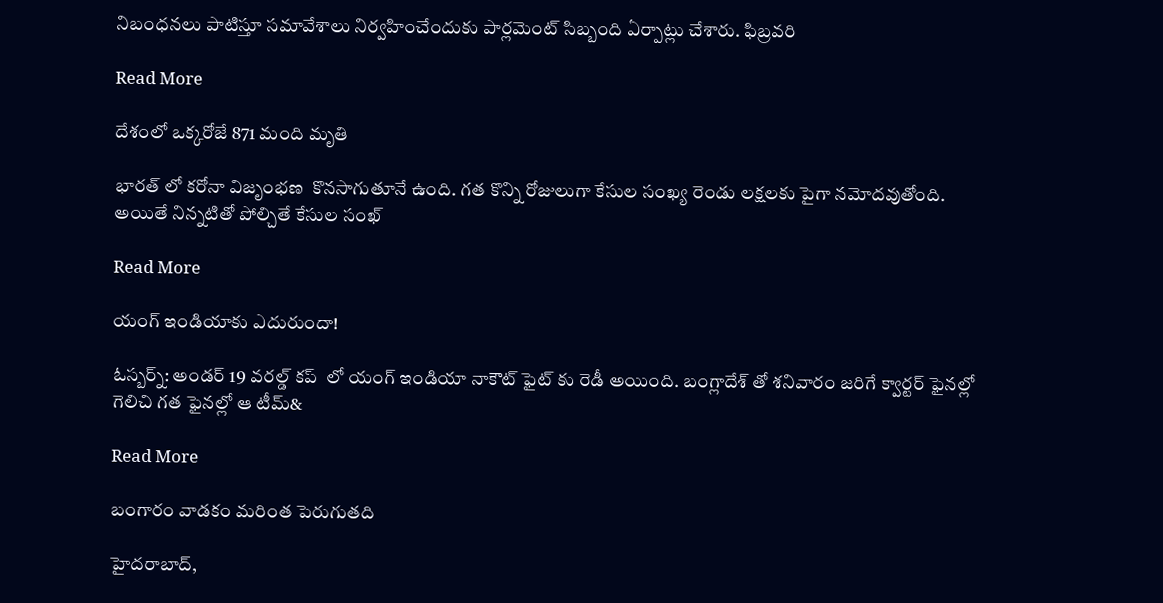నిబంధనలు పాటిస్తూ సమావేశాలు నిర్వహించేందుకు పార్లమెంట్ సిబ్బంది ఏర్పాట్లు చేశారు. ఫిబ్రవరి

Read More

దేశంలో ఒక్కరోజే 871 మంది మృతి

భారత్ లో కరోనా విజృంభణ  కొనసాగుతూనే ఉంది. గత కొన్ని రోజులుగా కేసుల సంఖ్య రెండు లక్షలకు పైగా నమోదవుతోంది. అయితే నిన్నటితో పోల్చితే కేసుల సంఖ్

Read More

యంగ్ ఇండియాకు ఎదురుందా!

ఓస్బర్న్: అండర్ 19 వరల్డ్ కప్  లో యంగ్ ఇండియా నాకౌట్ ఫైట్ కు రెడీ అయింది. బంగ్లాదేశ్ తో శనివారం జరిగే క్వార్టర్ ఫైనల్లో గెలిచి గత ఫైనల్లో ఆ టీమ్&

Read More

బంగారం వాడకం మరింత పెరుగుతది

హైదరాబాద్,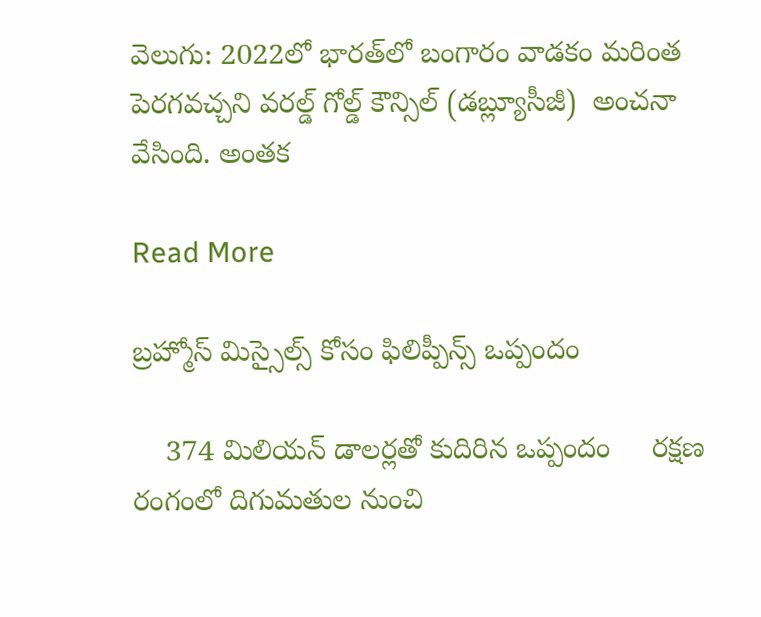వెలుగు: 2022లో భారత్‌‌‌‌లో బంగారం వాడకం మరింత పెరగవచ్చని వరల్డ్ గోల్డ్ కౌన్సిల్ (డబ్ల్యూసీజీ)  అంచనా వేసింది. అంతక

Read More

బ్రహ్మోస్ మిస్సైల్స్ కోసం ఫిలిప్పీన్స్ ఒప్పందం

    374 మిలియన్ డాలర్లతో కుదిరిన ఒప్పందం     రక్షణ రంగంలో దిగుమతుల నుంచి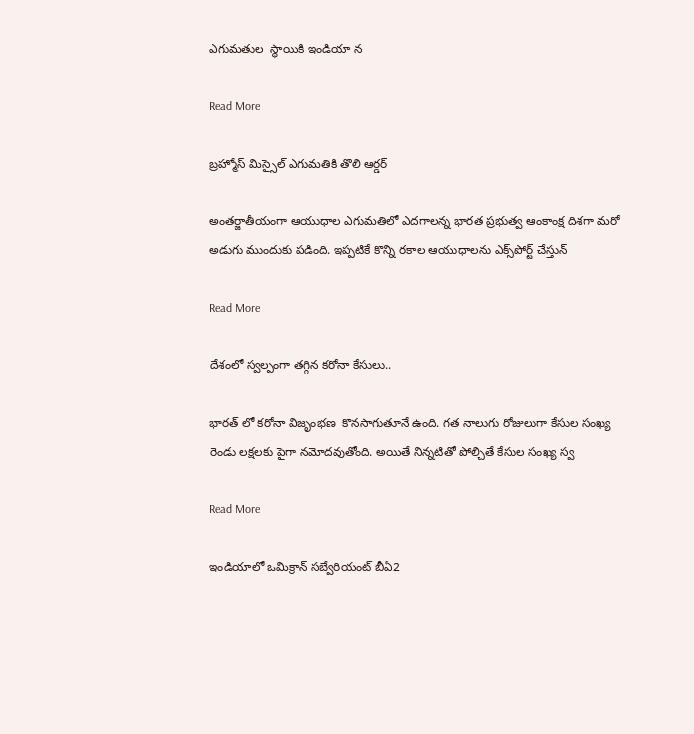ఎగుమతుల  స్థాయికి ఇండియా న

Read More

బ్రహ్మోస్‌ మిస్సైల్ ఎగుమతికి తొలి ఆర్డర్

అంతర్జాతీయంగా ఆయుధాల ఎగుమతిలో ఎదగాలన్న భారత ప్రభుత్వ ఆంకాంక్ష దిశగా మరో అడుగు ముందుకు పడింది. ఇప్పటికే కొన్ని రకాల ఆయుధాలను ఎక్స్‌పోర్ట్ చేస్తున్

Read More

దేశంలో స్వల్పంగా తగ్గిన కరోనా కేసులు..

భారత్ లో కరోనా విజృంభణ  కొనసాగుతూనే ఉంది. గత నాలుగు రోజులుగా కేసుల సంఖ్య రెండు లక్షలకు పైగా నమోదవుతోంది. అయితే నిన్నటితో పోల్చితే కేసుల సంఖ్య స్వ

Read More

ఇండియాలో ఒమిక్రాన్ సబ్వేరియంట్ బీఏ2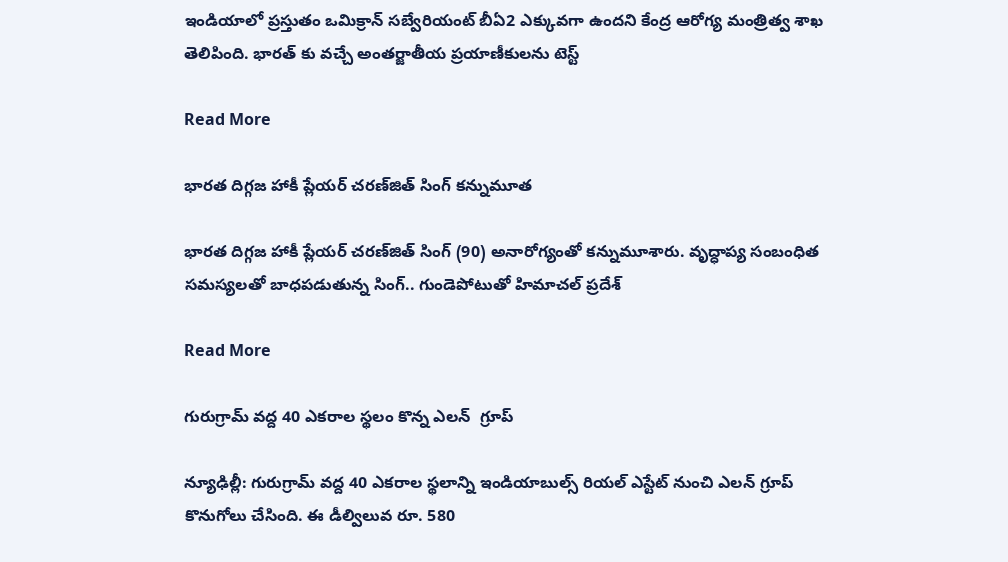ఇండియాలో ప్రస్తుతం ఒమిక్రాన్ సబ్వేరియంట్ బీఏ2 ఎక్కువగా ఉందని కేంద్ర ఆరోగ్య మంత్రిత్వ శాఖ తెలిపింది. భారత్ కు వచ్చే అంతర్జాతీయ ప్రయాణీకులను టెస్ట్

Read More

భారత దిగ్గజ హాకీ ప్లేయర్ చరణ్‌జిత్ సింగ్ కన్నుమూత

భారత దిగ్గజ హాకీ ప్లేయర్ చరణ్‌జిత్ సింగ్ (90) అనారోగ్యంతో కన్నుమూశారు. వృద్ధాప్య సంబంధిత సమస్యలతో బాధపడుతున్న సింగ్.. గుండెపోటుతో హిమాచల్ ప్రదేశ్

Read More

గురుగ్రామ్ వద్ద 40 ఎకరాల స్థలం కొన్న ఎలన్  గ్రూప్

న్యూఢిల్లీ: గురుగ్రామ్ వద్ద 40 ఎకరాల స్థలాన్ని ఇండియాబుల్స్ రియల్ ఎస్టేట్ నుంచి ఎలన్ గ్రూప్ కొనుగోలు చేసింది. ఈ డీల్విలువ రూ. 580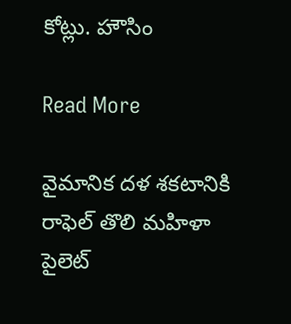కోట్లు. హౌసిం

Read More

వైమానిక దళ శకటానికి రాఫెల్ తొలి మహిళా పైలెట్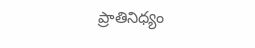ప్రాతినిధ్యం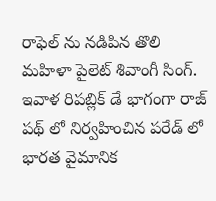రాఫెల్ ను నడిపిన తొలి మహిళా పైలెట్ శివాంగీ సింగ్.  ఇవాళ రిపబ్లిక్ డే భాగంగా రాజ్ పథ్ లో నిర్వహించిన పరేడ్ లో భారత వైమానిక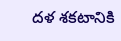దళ శకటానికి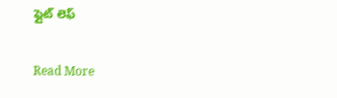ఫ్లైట్ లెఫ్

Read More